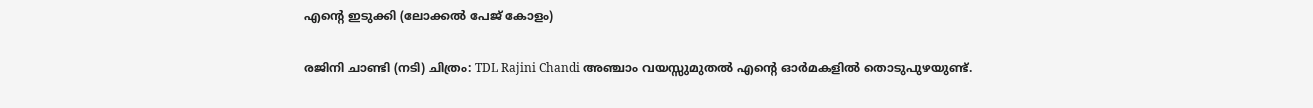എന്‍റെ ഇടുക്കി (ലോക്കൽ പേജ് കോളം)

രജിനി ചാണ്ടി (നടി) ചിത്രം: TDL Rajini Chandi അഞ്ചാം വയസ്സുമുതൽ എന്‍റെ ഓർമകളിൽ തൊടുപുഴയുണ്ട്.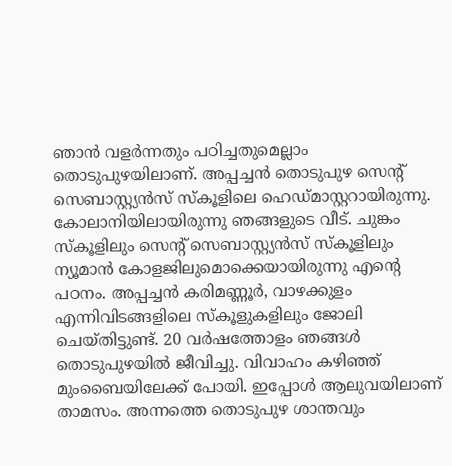ഞാൻ വളർന്നതും പഠിച്ചതുമെല്ലാം തൊടുപുഴയിലാണ്. അപ്പച്ചൻ തൊടുപുഴ സെന്‍റ് സെബാസ്റ്റ്യൻസ് സ്കൂളിലെ ഹെഡ്മാസ്റ്ററായിരുന്നു. കോലാനിയിലായിരുന്നു ഞങ്ങളുടെ വീട്. ചുങ്കം സ്കൂളിലും സെന്‍റ് സെബാസ്റ്റ്യൻസ് സ്കൂളിലും ന്യൂമാൻ കോളജിലുമൊക്കെയായിരുന്നു എന്‍റെ പഠനം. അപ്പച്ചൻ കരിമണ്ണൂർ, വാഴക്കുളം എന്നിവിടങ്ങളിലെ സ്കൂളുകളിലും ജോലി ചെയ്തിട്ടുണ്ട്. 20 വർഷത്തോളം ഞങ്ങൾ തൊടുപുഴയിൽ ജീവിച്ചു. വിവാഹം കഴിഞ്ഞ് മുംബൈയിലേക്ക് പോയി. ഇപ്പോൾ ആലുവയിലാണ് താമസം. അന്നത്തെ തൊടുപുഴ ശാന്തവും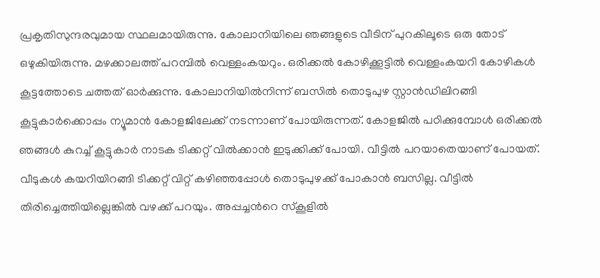പ്രകൃതിസുന്ദരവുമായ സ്ഥലമായിരുന്നു. കോലാനിയിലെ ഞങ്ങളുടെ വീടിന് പുറകിലൂടെ ഒരു തോട് ഒഴുകിയിരുന്നു. മഴക്കാലത്ത് പറമ്പിൽ വെള്ളംകയറും. ഒരിക്കൽ കോഴിക്കൂട്ടിൽ വെള്ളംകയറി കോഴികൾ കൂട്ടത്തോടെ ചത്തത് ഓർക്കുന്നു. കോലാനിയിൽനിന്ന് ബസിൽ തൊടുപുഴ സ്റ്റാൻഡിലിറങ്ങി കൂട്ടുകാർക്കൊപ്പം ന്യൂമാൻ കോളജിലേക്ക് നടന്നാണ് പോയിരുന്നത്. കോളജിൽ പഠിക്കുമ്പോൾ ഒരിക്കൽ ഞങ്ങൾ കുറച്ച് കൂട്ടുകാർ നാടക ടിക്കറ്റ് വിൽക്കാൻ ഇടുക്കിക്ക് പോയി. വീട്ടിൽ പറയാതെയാണ് പോയത്. വീടുകൾ കയറിയിറങ്ങി ടിക്കറ്റ് വിറ്റ് കഴിഞ്ഞപ്പോൾ തൊടുപുഴക്ക് പോകാൻ ബസില്ല. വീട്ടിൽ തിരിച്ചെത്തിയില്ലെങ്കിൽ വഴക്ക് പറയും. അപ്പച്ചന്‍റെ സ്കൂളിൽ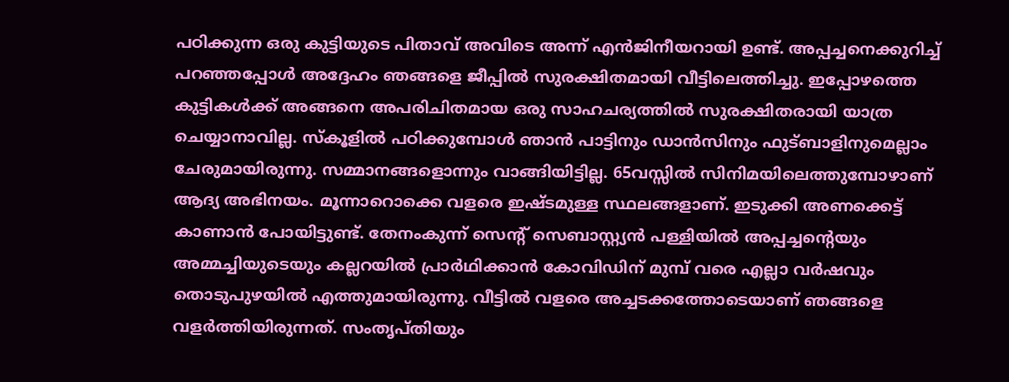പഠിക്കുന്ന ഒരു കുട്ടിയുടെ പിതാവ് അവിടെ അന്ന് എൻജിനീയറായി ഉണ്ട്. അപ്പച്ചനെക്കുറിച്ച് പറഞ്ഞപ്പോൾ അദ്ദേഹം ഞങ്ങളെ ജീപ്പിൽ സുരക്ഷിതമായി വീട്ടിലെത്തിച്ചു. ഇപ്പോഴത്തെ കുട്ടികൾക്ക് അങ്ങനെ അപരിചിതമായ ഒരു സാഹചര്യത്തിൽ സുരക്ഷിതരായി യാത്ര ചെയ്യാനാവില്ല. സ്കൂളിൽ പഠിക്കുമ്പോൾ ഞാൻ പാട്ടിനും ഡാൻസിനും ഫുട്ബാളിനുമെല്ലാം ചേരുമായിരുന്നു. സമ്മാനങ്ങളൊന്നും വാങ്ങിയിട്ടില്ല. 65വസ്സിൽ സിനിമയിലെത്തുമ്പോഴാണ് ആദ്യ അഭിനയം. മൂന്നാറൊക്കെ വളരെ ഇഷ്ടമുള്ള സ്ഥലങ്ങളാണ്. ഇടുക്കി അണക്കെട്ട് കാണാൻ പോയിട്ടുണ്ട്. തേനംകുന്ന് സെന്‍റ് സെബാസ്റ്റ്യൻ പള്ളിയിൽ അപ്പച്ചന്‍റെയും അമ്മച്ചിയുടെയും കല്ലറയിൽ പ്രാർഥിക്കാൻ കോവിഡിന് മുമ്പ് വരെ എല്ലാ വർഷവും തൊടുപുഴയിൽ എത്തുമായിരുന്നു. വീട്ടിൽ വളരെ അച്ചടക്കത്തോടെയാണ് ഞങ്ങളെ വളർത്തിയിരുന്നത്. സംതൃപ്തിയും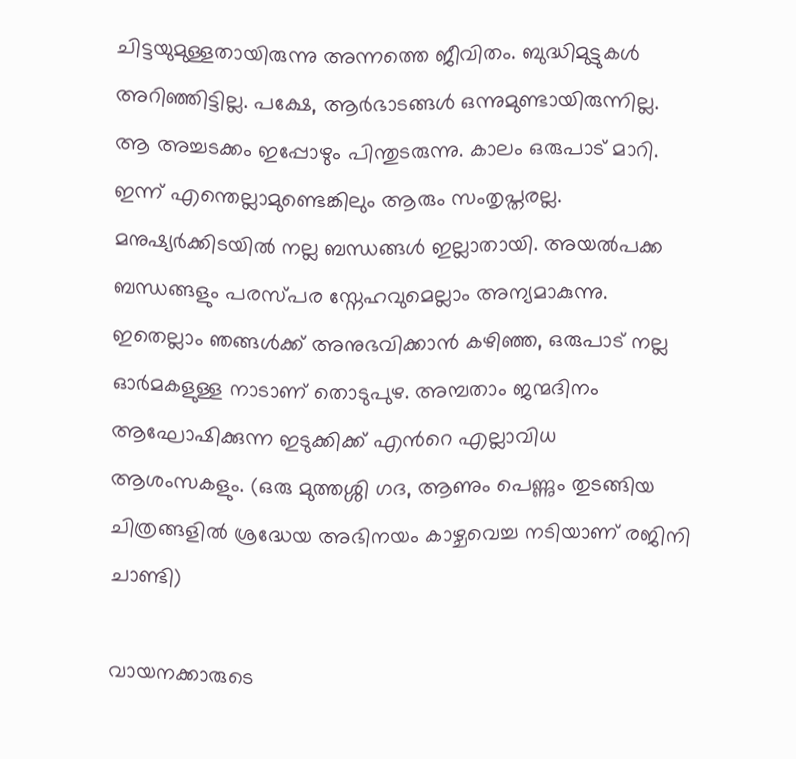ചിട്ടയുമുള്ളതായിരുന്നു അന്നത്തെ ജീവിതം. ബുദ്ധിമുട്ടുകൾ അറിഞ്ഞിട്ടില്ല. പക്ഷേ, ആർഭാടങ്ങൾ ഒന്നുമുണ്ടായിരുന്നില്ല. ആ അച്ചടക്കം ഇപ്പോഴും പിന്തുടരുന്നു. കാലം ഒരുപാട് മാറി. ഇന്ന് എന്തെല്ലാമുണ്ടെങ്കിലും ആരും സംതൃപ്തരല്ല. മനുഷ്യർക്കിടയിൽ നല്ല ബന്ധങ്ങൾ ഇല്ലാതായി. അയൽപക്ക ബന്ധങ്ങളും പരസ്പര സ്നേഹവുമെല്ലാം അന്യമാകുന്നു. ഇതെല്ലാം ഞങ്ങൾക്ക് അനുഭവിക്കാൻ കഴിഞ്ഞ, ഒരുപാട് നല്ല ഓർമകളുള്ള നാടാണ് തൊടുപുഴ. അമ്പതാം ജന്മദിനം ആഘോഷിക്കുന്ന ഇടുക്കിക്ക് എന്‍റെ എല്ലാവിധ ആശംസകളും. (ഒരു മുത്തശ്ശി ഗദ, ആണും പെണ്ണും തുടങ്ങിയ ചിത്രങ്ങളിൽ ശ്രദ്ധേയ അഭിനയം കാഴ്ചവെച്ച നടിയാണ് രജിനി ചാണ്ടി)

വായനക്കാരുടെ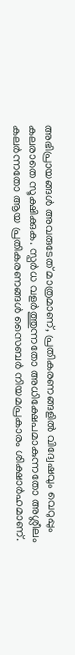അഭിപ്രായങ്ങള്‍ അവരുടേത് മാത്രമാണ്, പ്രതികരണങ്ങളിൽ വിദ്വേഷവും വെറുപ്പും കലരാതെ സൂക്ഷിക്കുക. സ്പർധ വളർത്തുന്നതോ അധിക്ഷേപമാകുന്നതോ അശ്ലീലം കലർന്നതോ ആയ പ്രതികരണങ്ങൾ സൈബർ നിയമപ്രകാരം ശിക്ഷാർഹമാണ്.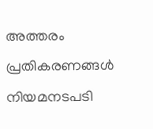അത്തരം പ്രതികരണങ്ങൾ നിയമനടപടി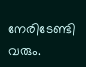നേരിടേണ്ടി വരും.